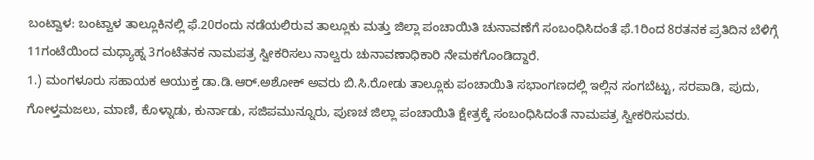ಬಂಟ್ವಾಳ: ಬಂಟ್ವಾಳ ತಾಲ್ಲೂಕಿನಲ್ಲಿ ಫೆ.20ರಂದು ನಡೆಯಲಿರುವ ತಾಲ್ಲೂಕು ಮತ್ತು ಜಿಲ್ಲಾ ಪಂಚಾಯಿತಿ ಚುನಾವಣೆಗೆ ಸಂಬಂಧಿಸಿದಂತೆ ಫೆ.1ರಿಂದ 8ರತನಕ ಪ್ರತಿದಿನ ಬೆಳಿಗ್ಗೆ 11ಗಂಟೆಯಿಂದ ಮಧ್ಯಾಹ್ನ 3ಗಂಟೆತನಕ ನಾಮಪತ್ರ ಸ್ವೀಕರಿಸಲು ನಾಲ್ವರು ಚುನಾವಣಾಧಿಕಾರಿ ನೇಮಕಗೊಂಡಿದ್ದಾರೆ.
1.) ಮಂಗಳೂರು ಸಹಾಯಕ ಆಯುಕ್ತ ಡಾ.ಡಿ.ಆರ್.ಅಶೋಕ್ ಅವರು ಬಿ.ಸಿ.ರೋಡು ತಾಲ್ಲೂಕು ಪಂಚಾಯಿತಿ ಸಭಾಂಗಣದಲ್ಲಿ ಇಲ್ಲಿನ ಸಂಗಬೆಟ್ಟು, ಸರಪಾಡಿ, ಪುದು, ಗೋಳ್ತಮಜಲು, ಮಾಣಿ, ಕೊಳ್ನಾಡು, ಕುರ್ನಾಡು, ಸಜಿಪಮುನ್ನೂರು, ಪುಣಚ ಜಿಲ್ಲಾ ಪಂಚಾಯಿತಿ ಕ್ಷೇತ್ರಕ್ಕೆ ಸಂಬಂಧಿಸಿದಂತೆ ನಾಮಪತ್ರ ಸ್ವೀಕರಿಸುವರು.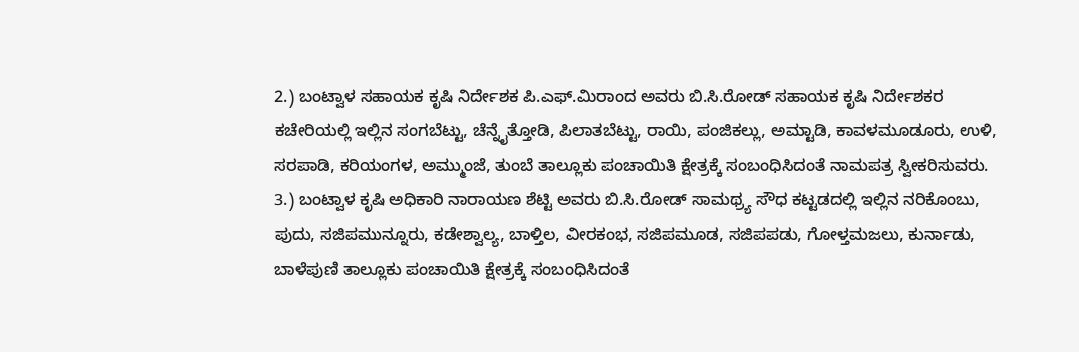2.) ಬಂಟ್ವಾಳ ಸಹಾಯಕ ಕೃಷಿ ನಿರ್ದೇಶಕ ಪಿ.ಎಫ್.ಮಿರಾಂದ ಅವರು ಬಿ.ಸಿ.ರೋಡ್ ಸಹಾಯಕ ಕೃಷಿ ನಿರ್ದೇಶಕರ ಕಚೇರಿಯಲ್ಲಿ ಇಲ್ಲಿನ ಸಂಗಬೆಟ್ಟು, ಚೆನ್ನೈತ್ತೋಡಿ, ಪಿಲಾತಬೆಟ್ಟು, ರಾಯಿ, ಪಂಜಿಕಲ್ಲು, ಅಮ್ಟಾಡಿ, ಕಾವಳಮೂಡೂರು, ಉಳಿ, ಸರಪಾಡಿ, ಕರಿಯಂಗಳ, ಅಮ್ಮುಂಜೆ, ತುಂಬೆ ತಾಲ್ಲೂಕು ಪಂಚಾಯಿತಿ ಕ್ಷೇತ್ರಕ್ಕೆ ಸಂಬಂಧಿಸಿದಂತೆ ನಾಮಪತ್ರ ಸ್ವೀಕರಿಸುವರು.
3.) ಬಂಟ್ವಾಳ ಕೃಷಿ ಅಧಿಕಾರಿ ನಾರಾಯಣ ಶೆಟ್ಟಿ ಅವರು ಬಿ.ಸಿ.ರೋಡ್ ಸಾಮಥ್ರ್ಯ ಸೌಧ ಕಟ್ಟಡದಲ್ಲಿ ಇಲ್ಲಿನ ನರಿಕೊಂಬು, ಪುದು, ಸಜಿಪಮುನ್ನೂರು, ಕಡೇಶ್ವಾಲ್ಯ, ಬಾಳ್ತಿಲ, ವೀರಕಂಭ, ಸಜಿಪಮೂಡ, ಸಜಿಪಪಡು, ಗೋಳ್ತಮಜಲು, ಕುರ್ನಾಡು, ಬಾಳೆಪುಣಿ ತಾಲ್ಲೂಕು ಪಂಚಾಯಿತಿ ಕ್ಷೇತ್ರಕ್ಕೆ ಸಂಬಂಧಿಸಿದಂತೆ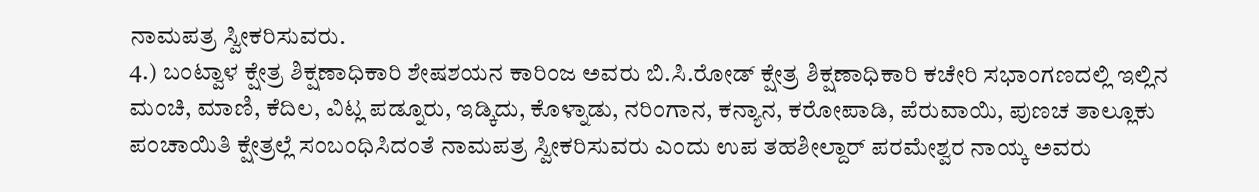ನಾಮಪತ್ರ ಸ್ವೀಕರಿಸುವರು.
4.) ಬಂಟ್ವಾಳ ಕ್ಷೇತ್ರ ಶಿಕ್ಷಣಾಧಿಕಾರಿ ಶೇಷಶಯನ ಕಾರಿಂಜ ಅವರು ಬಿ.ಸಿ.ರೋಡ್ ಕ್ಷೇತ್ರ ಶಿಕ್ಷಣಾಧಿಕಾರಿ ಕಚೇರಿ ಸಭಾಂಗಣದಲ್ಲಿ ಇಲ್ಲಿನ ಮಂಚಿ, ಮಾಣಿ, ಕೆದಿಲ, ವಿಟ್ಲ ಪಡ್ನೂರು, ಇಡ್ಕಿದು, ಕೊಳ್ನಾಡು, ನರಿಂಗಾನ, ಕನ್ಯಾನ, ಕರೋಪಾಡಿ, ಪೆರುವಾಯಿ, ಪುಣಚ ತಾಲ್ಲೂಕು ಪಂಚಾಯಿತಿ ಕ್ಷೇತ್ರಲ್ಲೆ ಸಂಬಂಧಿಸಿದಂತೆ ನಾಮಪತ್ರ ಸ್ವೀಕರಿಸುವರು ಎಂದು ಉಪ ತಹಶೀಲ್ದಾರ್ ಪರಮೇಶ್ವರ ನಾಯ್ಕ ಅವರು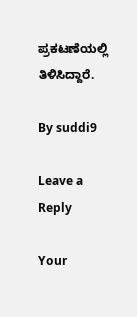ಪ್ರಕಟಣೆಯಲ್ಲಿ ತಿಳಿಸಿದ್ದಾರೆ.

By suddi9

Leave a Reply

Your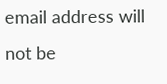email address will not be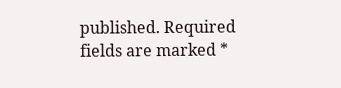published. Required fields are marked *